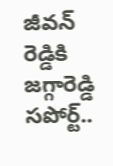జీవన్ రెడ్డికి జగ్గారెడ్డి సపోర్ట్..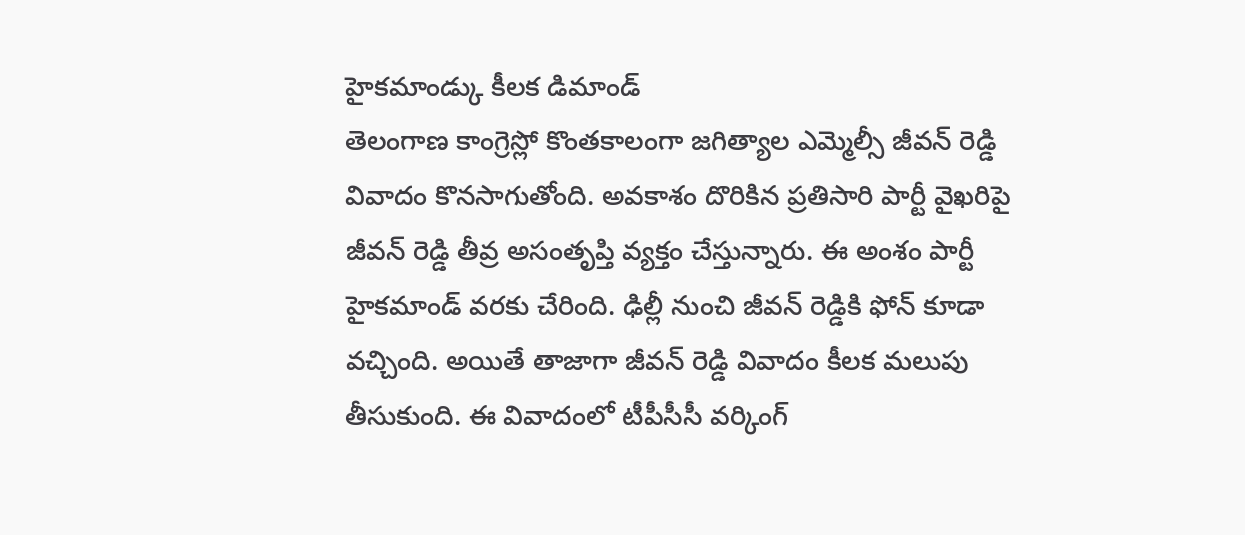హైకమాండ్కు కీలక డిమాండ్
తెలంగాణ కాంగ్రెస్లో కొంతకాలంగా జగిత్యాల ఎమ్మెల్సీ జీవన్ రెడ్డి వివాదం కొనసాగుతోంది. అవకాశం దొరికిన ప్రతిసారి పార్టీ వైఖరిపై జీవన్ రెడ్డి తీవ్ర అసంతృప్తి వ్యక్తం చేస్తున్నారు. ఈ అంశం పార్టీ హైకమాండ్ వరకు చేరింది. ఢిల్లీ నుంచి జీవన్ రెడ్డికి ఫోన్ కూడా వచ్చింది. అయితే తాజాగా జీవన్ రెడ్డి వివాదం కీలక మలుపు తీసుకుంది. ఈ వివాదంలో టీపీసీసీ వర్కింగ్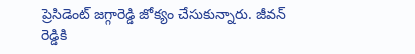ప్రెసిడెంట్ జగ్గారెడ్డి జోక్యం చేసుకున్నారు. జీవన్ రెడ్డికి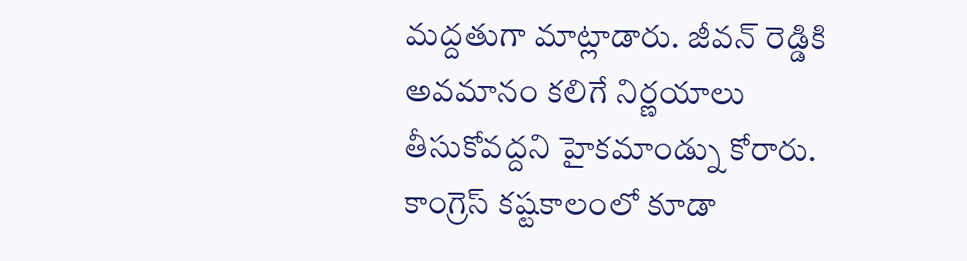మద్దతుగా మాట్లాడారు. జీవన్ రెడ్డికి అవమానం కలిగే నిర్ణయాలు తీసుకోవద్దని హైకమాండ్ను కోరారు. కాంగ్రెస్ కష్టకాలంలో కూడా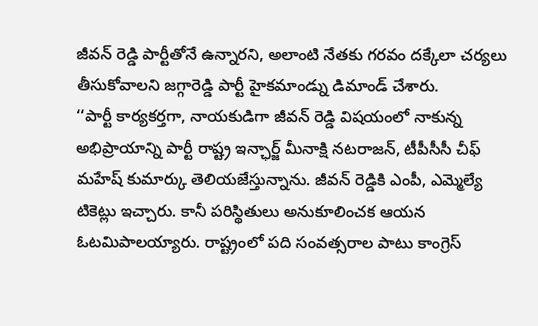జీవన్ రెడ్డి పార్టీతోనే ఉన్నారని, అలాంటి నేతకు గరవం దక్కేలా చర్యలు తీసుకోవాలని జగ్గారెడ్డి పార్టీ హైకమాండ్ను డిమాండ్ చేశారు.
‘‘పార్టీ కార్యకర్తగా, నాయకుడిగా జీవన్ రెడ్డి విషయంలో నాకున్న అభిప్రాయాన్ని పార్టీ రాష్ట్ర ఇన్ఛార్జ్ మీనాక్షి నటరాజన్, టీపీసీసీ చీఫ్ మహేష్ కుమార్కు తెలియజేస్తున్నాను. జీవన్ రెడ్డికి ఎంపీ, ఎమ్మెల్యే టికెట్లు ఇచ్చారు. కానీ పరిస్థితులు అనుకూలించక ఆయన ఓటమిపాలయ్యారు. రాష్ట్రంలో పది సంవత్సరాల పాటు కాంగ్రెస్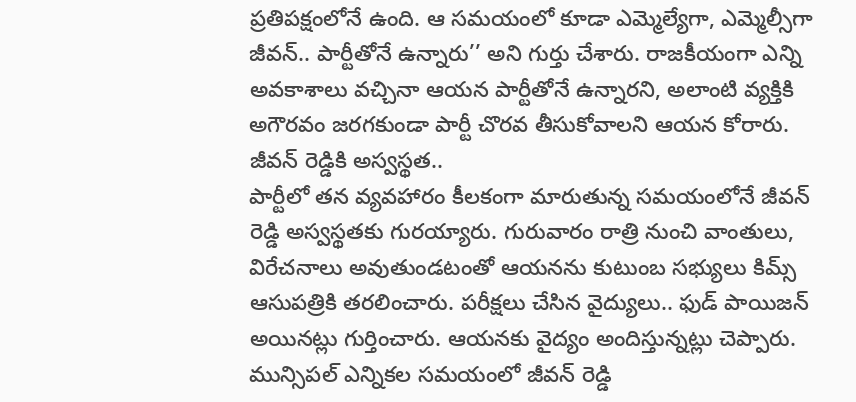ప్రతిపక్షంలోనే ఉంది. ఆ సమయంలో కూడా ఎమ్మెల్యేగా, ఎమ్మెల్సీగా జీవన్.. పార్టీతోనే ఉన్నారు’’ అని గుర్తు చేశారు. రాజకీయంగా ఎన్ని అవకాశాలు వచ్చినా ఆయన పార్టీతోనే ఉన్నారని, అలాంటి వ్యక్తికి అగౌరవం జరగకుండా పార్టీ చొరవ తీసుకోవాలని ఆయన కోరారు.
జీవన్ రెడ్డికి అస్వస్థత..
పార్టీలో తన వ్యవహారం కీలకంగా మారుతున్న సమయంలోనే జీవన్ రెడ్డి అస్వస్థతకు గురయ్యారు. గురువారం రాత్రి నుంచి వాంతులు, విరేచనాలు అవుతుండటంతో ఆయనను కుటుంబ సభ్యులు కిమ్స్ ఆసుపత్రికి తరలించారు. పరీక్షలు చేసిన వైద్యులు.. ఫుడ్ పాయిజన్ అయినట్లు గుర్తించారు. ఆయనకు వైద్యం అందిస్తున్నట్లు చెప్పారు. మున్సిపల్ ఎన్నికల సమయంలో జీవన్ రెడ్డి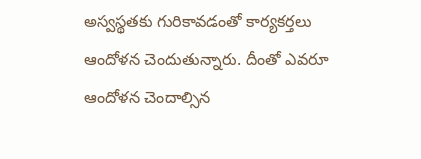అస్వస్థతకు గురికావడంతో కార్యకర్తలు ఆందోళన చెందుతున్నారు. దీంతో ఎవరూ ఆందోళన చెందాల్సిన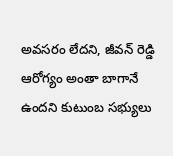అవసరం లేదని, జీవన్ రెడ్డి ఆరోగ్యం అంతా బాగానే ఉందని కుటుంబ సభ్యులు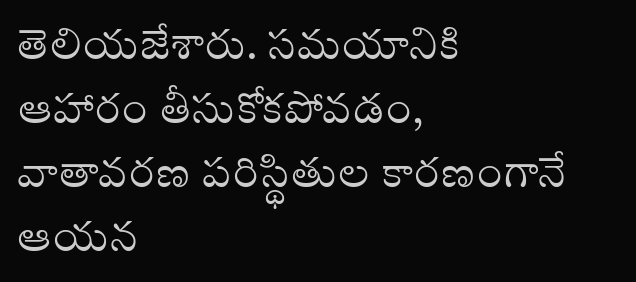తెలియజేశారు. సమయానికి ఆహారం తీసుకోకపోవడం, వాతావరణ పరిస్థితుల కారణంగానే ఆయన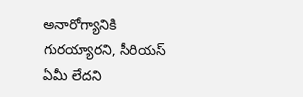అనారోగ్యానికి గురయ్యారని, సీరియస్ ఏమీ లేదని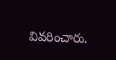వివరించారు.